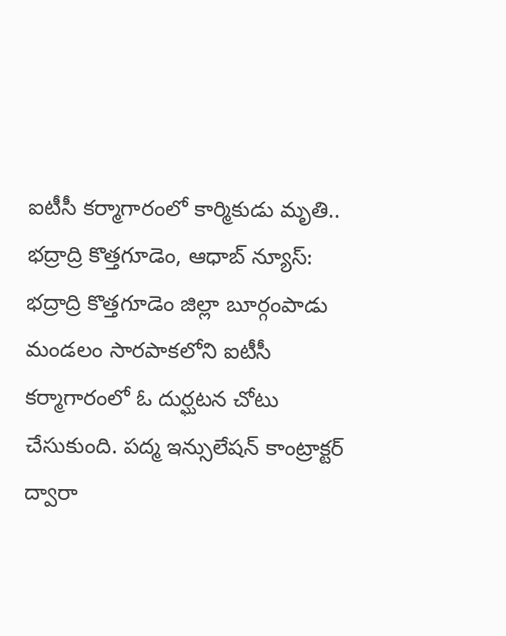ఐటీసీ కర్మాగారంలో కార్మికుడు మృతి.. భద్రాద్రి కొత్తగూడెం, ఆధాబ్ న్యూస్:
భద్రాద్రి కొత్తగూడెం జిల్లా బూర్గంపాడు మండలం సారపాకలోని ఐటీసీ కర్మాగారంలో ఓ దుర్ఘటన చోటు చేసుకుంది. పద్మ ఇన్సులేషన్ కాంట్రాక్టర్ ద్వారా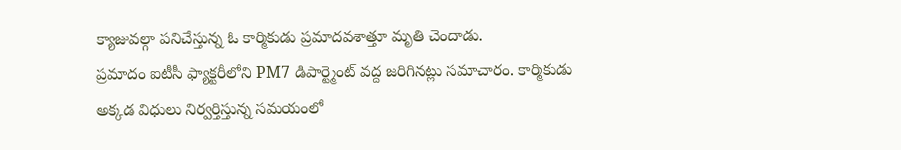క్యాజువల్గా పనిచేస్తున్న ఓ కార్మికుడు ప్రమాదవశాత్తూ మృతి చెందాడు.
ప్రమాదం ఐటీసీ ఫ్యాక్టరీలోని PM7 డిపార్ట్మెంట్ వద్ద జరిగినట్లు సమాచారం. కార్మికుడు అక్కడ విధులు నిర్వర్తిస్తున్న సమయంలో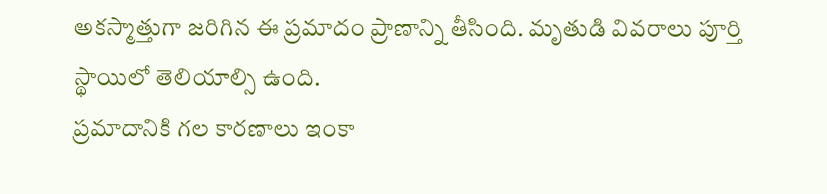అకస్మాత్తుగా జరిగిన ఈ ప్రమాదం ప్రాణాన్ని తీసింది. మృతుడి వివరాలు పూర్తి స్థాయిలో తెలియాల్సి ఉంది.
ప్రమాదానికి గల కారణాలు ఇంకా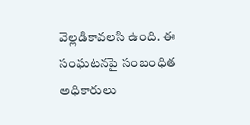వెల్లడికావలసి ఉంది. ఈ సంఘటనపై సంబంధిత అధికారులు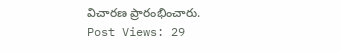విచారణ ప్రారంభించారు.
Post Views: 29